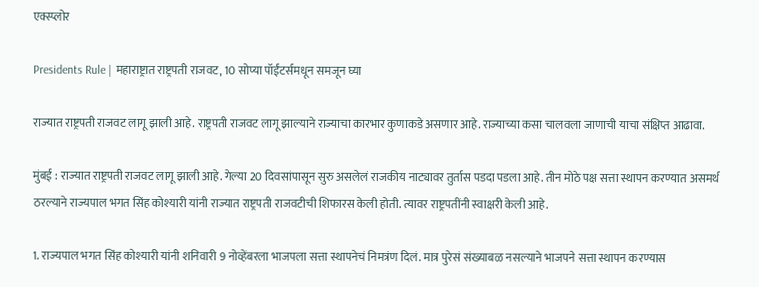एक्स्प्लोर

Presidents Rule | महाराष्ट्रात राष्ट्रपती राजवट, 10 सोप्या पॉईंटर्समधून समजून घ्या

राज्यात राष्ट्रपती राजवट लागू झाली आहे. राष्ट्रपती राजवट लागू झाल्याने राज्याचा कारभार कुणाकडे असणार आहे. राज्याच्या कसा चालवला जाणाची याचा संक्षिप्त आढावा.

मुंबई : राज्यात राष्ट्रपती राजवट लागू झाली आहे. गेल्या 20 दिवसांपासून सुरु असलेलं राजकीय नाट्यावर तुर्तास पडदा पडला आहे. तीन मोठे पक्ष सत्ता स्थापन करण्यात असमर्थ ठरल्याने राज्यपाल भगत सिंह कोश्यारी यांनी राज्यात राष्ट्रपती राजवटीची शिफारस केली होती. त्यावर राष्ट्रपतींनी स्वाक्षरी केली आहे.

1. राज्यपाल भगत सिंह कोश्यारी यांनी शनिवारी 9 नोव्हेंबरला भाजपला सत्ता स्थापनेचं निमत्रंण दिलं. मात्र पुरेसं संख्याबळ नसल्याने भाजपने सत्ता स्थापन करण्यास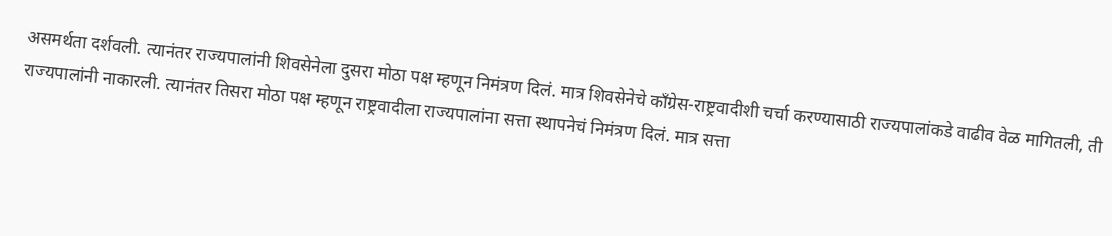असमर्थता दर्शवली. त्यानंतर राज्यपालांनी शिवसेनेला दुसरा मोठा पक्ष म्हणून निमंत्रण दिलं. मात्र शिवसेनेचे काँग्रेस-राष्ट्रवादीशी चर्चा करण्यासाठी राज्यपालांकडे वाढीव वेळ मागितली, ती राज्यपालांनी नाकारली. त्यानंतर तिसरा मोठा पक्ष म्हणून राष्ट्रवादीला राज्यपालांना सत्ता स्थापनेचं निमंत्रण दिलं. मात्र सत्ता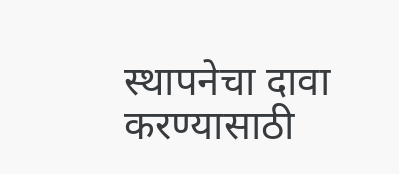स्थापनेचा दावा करण्यासाठी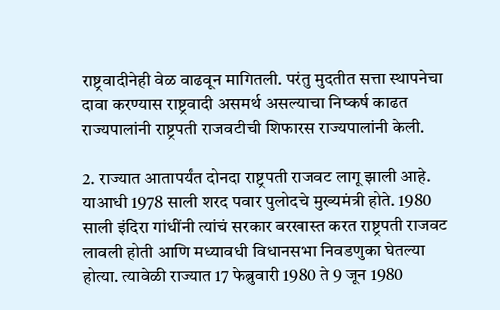राष्ट्रवादीनेही वेळ वाढवून मागितली. परंतु मुदतीत सत्ता स्थापनेचा दावा करण्यास राष्ट्रवादी असमर्थ असल्याचा निष्कर्ष काढत राज्यपालांनी राष्ट्रपती राजवटीची शिफारस राज्यपालांनी केली.

2. राज्यात आतापर्यंत दोनदा राष्ट्रपती राजवट लागू झाली आहे. याआधी 1978 साली शरद पवार पुलोदचे मुख्यमंत्री होते. 1980 साली इंदिरा गांधींनी त्यांचं सरकार बरखास्त करत राष्ट्रपती राजवट लावली होती आणि मध्यावधी विधानसभा निवडणुका घेतल्या होत्या. त्यावेळी राज्यात 17 फेब्रुवारी 1980 ते 9 जून 1980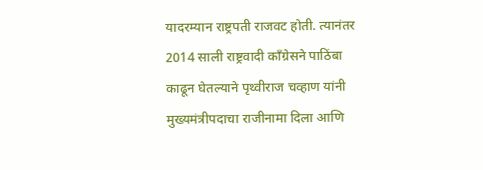यादरम्यान राष्ट्रपती राजवट होती. त्यानंतर 2014 साली राष्ट्रवादी काँग्रेसने पाठिंबा काढून घेतल्याने पृथ्वीराज चव्हाण यांनी मुख्यमंत्रीपदाचा राजीनामा दिला आणि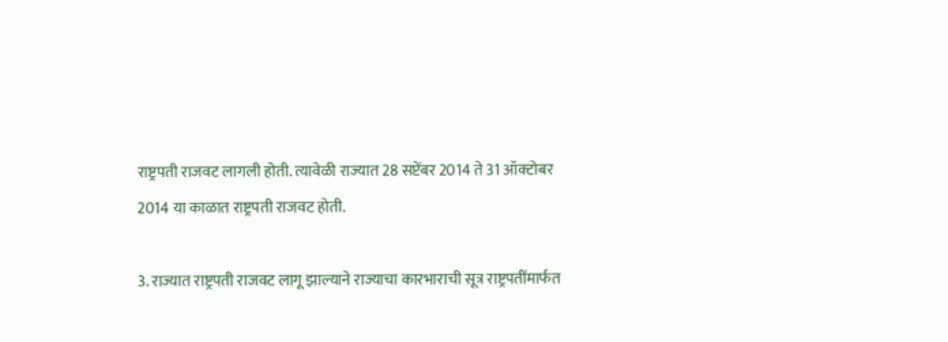राष्ट्रपती राजवट लागली होती. त्यावेळी राज्यात 28 सप्टेंबर 2014 ते 31 ऑक्टोबर 2014 या काळात राष्ट्रपती राजवट होती.

3. राज्यात राष्ट्रपती राजवट लागू झाल्याने राज्याचा कारभाराची सूत्र राष्ट्रपतींमार्फत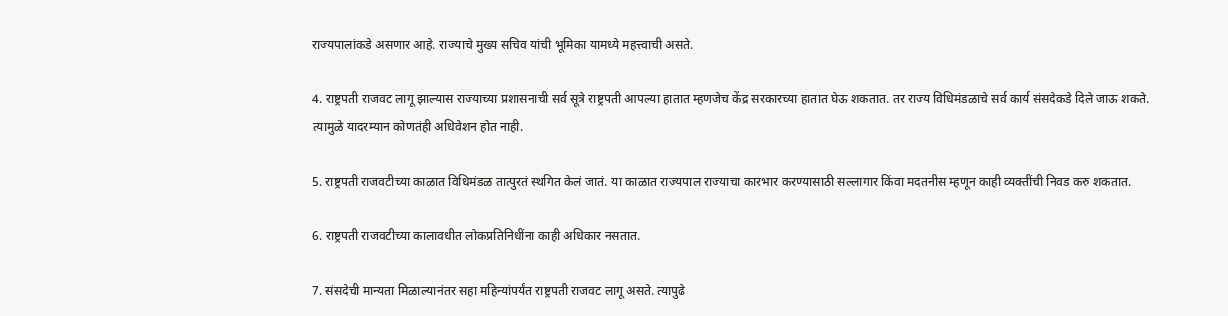राज्यपालांकडे असणार आहे. राज्याचे मुख्य सचिव यांची भूमिका यामध्ये महत्त्वाची असते.

4. राष्ट्रपती राजवट लागू झाल्यास राज्याच्या प्रशासनाची सर्व सूत्रे राष्ट्रपती आपल्या हातात म्हणजेच केंद्र सरकारच्या हातात घेऊ शकतात. तर राज्य विधिमंडळाचे सर्व कार्य संसदेकडे दिले जाऊ शकते. त्यामुळे यादरम्यान कोणतंही अधिवेशन होत नाही.

5. राष्ट्रपती राजवटीच्या काळात विधिमंडळ तात्पुरतं स्थगित केलं जातं. या काळात राज्यपाल राज्याचा कारभार करण्यासाठी सल्लागार किंवा मदतनीस म्हणून काही व्यक्तींची निवड करु शकतात.

6. राष्ट्रपती राजवटीच्या कालावधीत लोकप्रतिनिधींना काही अधिकार नसतात.

7. संसदेची मान्यता मिळाल्यानंतर सहा महिन्यांपर्यंत राष्ट्रपती राजवट लागू असते. त्यापुढे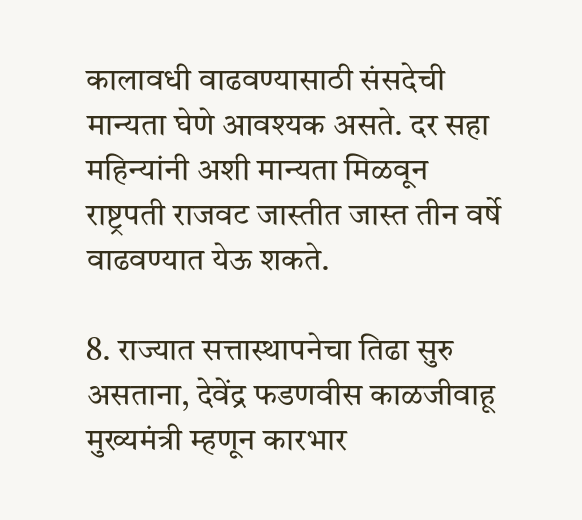कालावधी वाढवण्यासाठी संसदेची मान्यता घेणे आवश्यक असते. दर सहा महिन्यांनी अशी मान्यता मिळवून राष्ट्रपती राजवट जास्तीत जास्त तीन वर्षे वाढवण्यात येऊ शकते.

8. राज्यात सत्तास्थापनेचा तिढा सुरु असताना, देवेंद्र फडणवीस काळजीवाहू मुख्यमंत्री म्हणून कारभार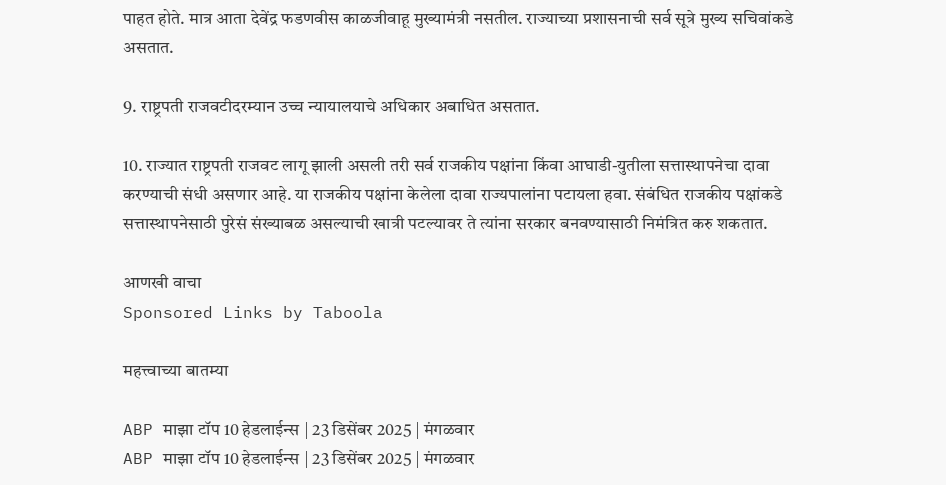पाहत होते. मात्र आता देवेंद्र फडणवीस काळजीवाहू मुख्यामंत्री नसतील. राज्याच्या प्रशासनाची सर्व सूत्रे मुख्य सचिवांकडे असतात.

9. राष्ट्रपती राजवटीदरम्यान उच्च न्यायालयाचे अधिकार अबाधित असतात.

10. राज्यात राष्ट्रपती राजवट लागू झाली असली तरी सर्व राजकीय पक्षांना किंवा आघाडी-युतीला सत्तास्थापनेचा दावा करण्याची संधी असणार आहे. या राजकीय पक्षांना केलेला दावा राज्यपालांना पटायला हवा. संबंधित राजकीय पक्षांकडे सत्तास्थापनेसाठी पुरेसं संख्याबळ असल्याची खात्री पटल्यावर ते त्यांना सरकार बनवण्यासाठी निमंत्रित करु शकतात.

आणखी वाचा
Sponsored Links by Taboola

महत्त्वाच्या बातम्या

ABP माझा टॉप 10 हेडलाईन्स | 23 डिसेंबर 2025 | मंगळवार
ABP माझा टॉप 10 हेडलाईन्स | 23 डिसेंबर 2025 | मंगळवार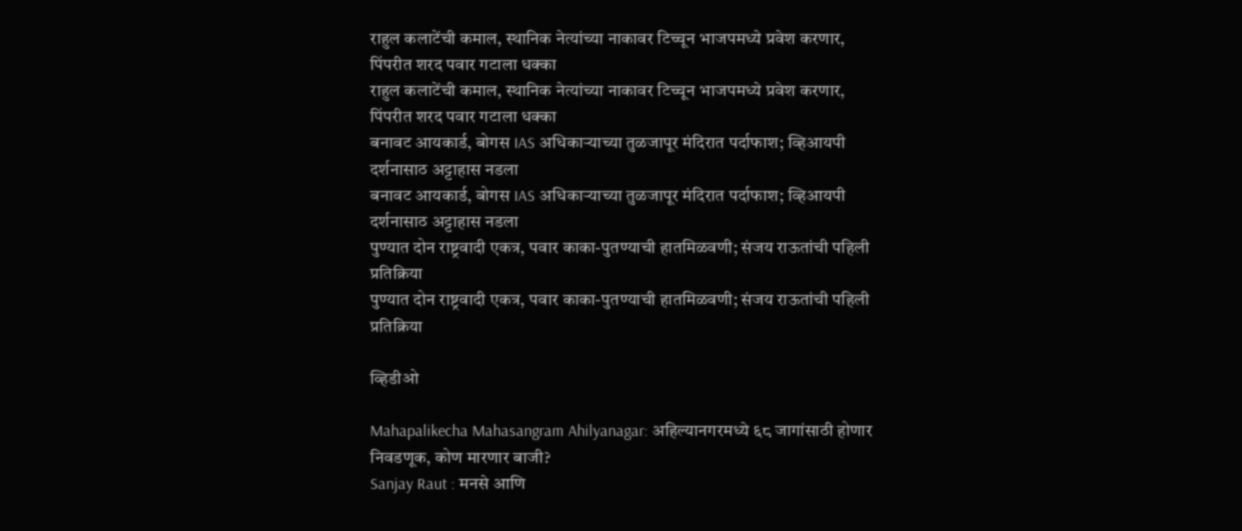राहुल कलाटेंची कमाल, स्थानिक नेत्यांच्या नाकावर टिच्चून भाजपमध्ये प्रवेश करणार, पिंपरीत शरद पवार गटाला धक्का
राहुल कलाटेंची कमाल, स्थानिक नेत्यांच्या नाकावर टिच्चून भाजपमध्ये प्रवेश करणार, पिंपरीत शरद पवार गटाला धक्का
बनावट आयकार्ड, बोगस IAS अधिकाऱ्याच्या तुळजापूर मंदिरात पर्दाफाश; व्हिआयपी दर्शनासाठ अट्टाहास नडला
बनावट आयकार्ड, बोगस IAS अधिकाऱ्याच्या तुळजापूर मंदिरात पर्दाफाश; व्हिआयपी दर्शनासाठ अट्टाहास नडला
पुण्यात दोन राष्ट्रवादी एकत्र, पवार काका-पुतण्याची हातमिळवणी; संजय राऊतांची पहिली प्रतिक्रिया
पुण्यात दोन राष्ट्रवादी एकत्र, पवार काका-पुतण्याची हातमिळवणी; संजय राऊतांची पहिली प्रतिक्रिया

व्हिडीओ

Mahapalikecha Mahasangram Ahilyanagar: अहिल्यानगरमध्ये ६८ जागांसाठी होणार निवडणूक, कोण मारणार बाजी?
Sanjay Raut : मनसे आणि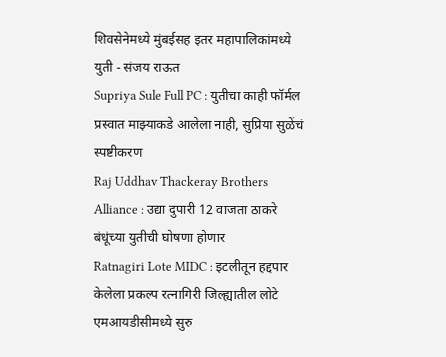शिवसेनेमध्ये मुंबईसह इतर महापालिकांमध्ये युती - संजय राऊत
Supriya Sule Full PC : युतीचा काही फॉर्मल प्रस्वात माझ्याकडे आलेला नाही, सुप्रिया सुळेंचं स्पष्टीकरण
Raj Uddhav Thackeray Brothers Alliance : उद्या दुपारी 12 वाजता ठाकरे बंधूंच्या युतीची घोषणा होणार
Ratnagiri Lote MIDC : इटलीतून हद्दपार केलेला प्रकल्प रत्नागिरी जिल्ह्यातील लोटे एमआयडीसीमध्ये सुरु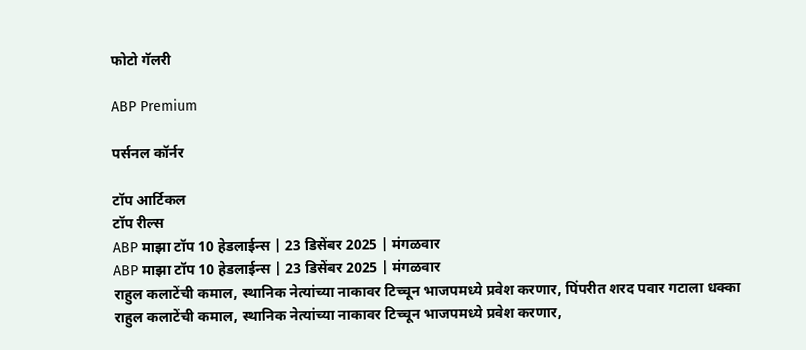फोटो गॅलरी

ABP Premium

पर्सनल कॉर्नर

टॉप आर्टिकल
टॉप रील्स
ABP माझा टॉप 10 हेडलाईन्स | 23 डिसेंबर 2025 | मंगळवार
ABP माझा टॉप 10 हेडलाईन्स | 23 डिसेंबर 2025 | मंगळवार
राहुल कलाटेंची कमाल, स्थानिक नेत्यांच्या नाकावर टिच्चून भाजपमध्ये प्रवेश करणार, पिंपरीत शरद पवार गटाला धक्का
राहुल कलाटेंची कमाल, स्थानिक नेत्यांच्या नाकावर टिच्चून भाजपमध्ये प्रवेश करणार,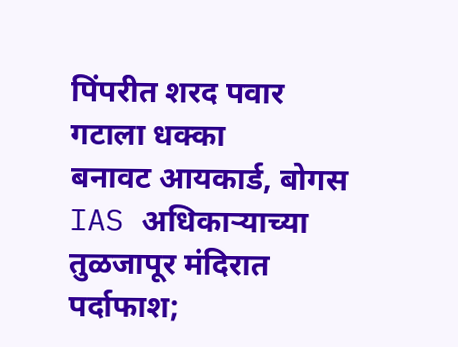पिंपरीत शरद पवार गटाला धक्का
बनावट आयकार्ड, बोगस IAS अधिकाऱ्याच्या तुळजापूर मंदिरात पर्दाफाश;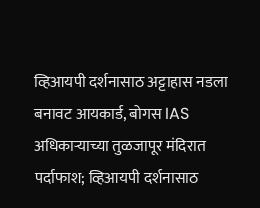व्हिआयपी दर्शनासाठ अट्टाहास नडला
बनावट आयकार्ड, बोगस IAS अधिकाऱ्याच्या तुळजापूर मंदिरात पर्दाफाश; व्हिआयपी दर्शनासाठ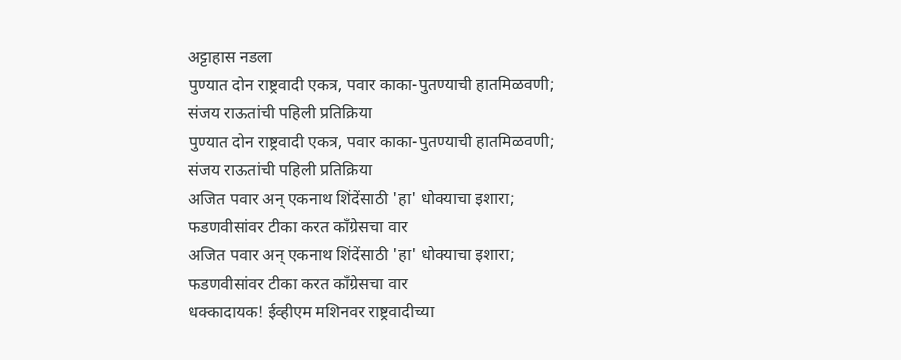अट्टाहास नडला
पुण्यात दोन राष्ट्रवादी एकत्र, पवार काका-पुतण्याची हातमिळवणी; संजय राऊतांची पहिली प्रतिक्रिया
पुण्यात दोन राष्ट्रवादी एकत्र, पवार काका-पुतण्याची हातमिळवणी; संजय राऊतांची पहिली प्रतिक्रिया
अजित पवार अन् एकनाथ शिंदेंसाठी 'हा' धोक्याचा इशारा; फडणवीसांवर टीका करत काँग्रेसचा वार
अजित पवार अन् एकनाथ शिंदेंसाठी 'हा' धोक्याचा इशारा; फडणवीसांवर टीका करत काँग्रेसचा वार
धक्कादायक! ईव्हीएम मशिनवर राष्ट्रवादीच्या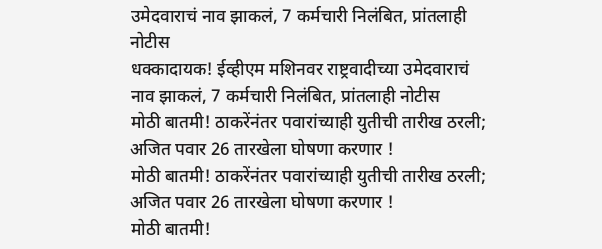उमेदवाराचं नाव झाकलं, 7 कर्मचारी निलंबित, प्रांतलाही नोटीस
धक्कादायक! ईव्हीएम मशिनवर राष्ट्रवादीच्या उमेदवाराचं नाव झाकलं, 7 कर्मचारी निलंबित, प्रांतलाही नोटीस
मोठी बातमी! ठाकरेंनंतर पवारांच्याही युतीची तारीख ठरली; अजित पवार 26 तारखेला घोषणा करणार !
मोठी बातमी! ठाकरेंनंतर पवारांच्याही युतीची तारीख ठरली; अजित पवार 26 तारखेला घोषणा करणार !
मोठी बातमी!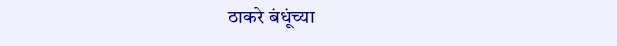ठाकरे बंधूंच्या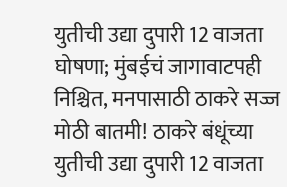युतीची उद्या दुपारी 12 वाजता घोषणा; मुंबईचं जागावाटपही निश्चित, मनपासाठी ठाकरे सज्ज
मोठी बातमी! ठाकरे बंधूंच्या युतीची उद्या दुपारी 12 वाजता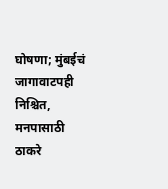घोषणा; मुंबईचं जागावाटपही निश्चित, मनपासाठी ठाकरे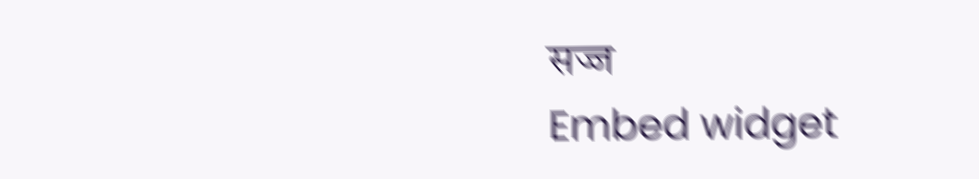सज्ज
Embed widget